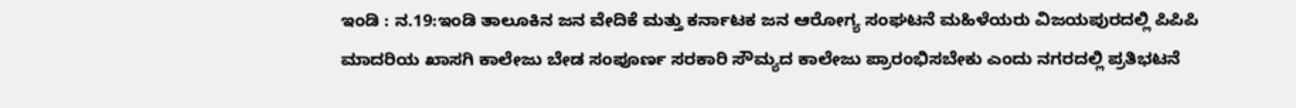ಇಂಡಿ : ನ.19:ಇಂಡಿ ತಾಲೂಕಿನ ಜನ ವೇದಿಕೆ ಮತ್ತು ಕರ್ನಾಟಕ ಜನ ಆರೋಗ್ಯ ಸಂಘಟನೆ ಮಹಿಳೆಯರು ವಿಜಯಪುರದಲ್ಲಿ ಪಿಪಿಪಿ ಮಾದರಿಯ ಖಾಸಗಿ ಕಾಲೇಜು ಬೇಡ ಸಂಪೂರ್ಣ ಸರಕಾರಿ ಸೌಮ್ಯದ ಕಾಲೇಜು ಪ್ರಾರಂಭಿಸಬೇಕು ಎಂದು ನಗರದಲ್ಲಿ ಪ್ರತಿಭಟನೆ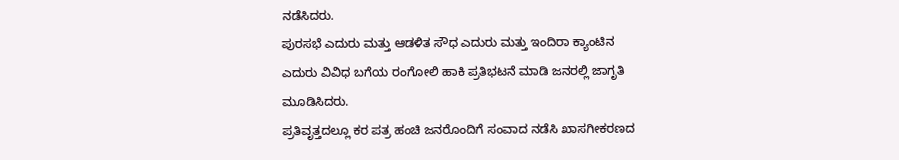ನಡೆಸಿದರು.
ಪುರಸಭೆ ಎದುರು ಮತ್ತು ಆಡಳಿತ ಸೌಧ ಎದುರು ಮತ್ತು ಇಂದಿರಾ ಕ್ಯಾಂಟಿನ ಎದುರು ವಿವಿಧ ಬಗೆಯ ರಂಗೋಲಿ ಹಾಕಿ ಪ್ರತಿಭಟನೆ ಮಾಡಿ ಜನರಲ್ಲಿ ಜಾಗೃತಿ ಮೂಡಿಸಿದರು.
ಪ್ರತಿವೃತ್ತದಲ್ಲೂ ಕರ ಪತ್ರ ಹಂಚಿ ಜನರೊಂದಿಗೆ ಸಂವಾದ ನಡೆಸಿ ಖಾಸಗೀಕರಣದ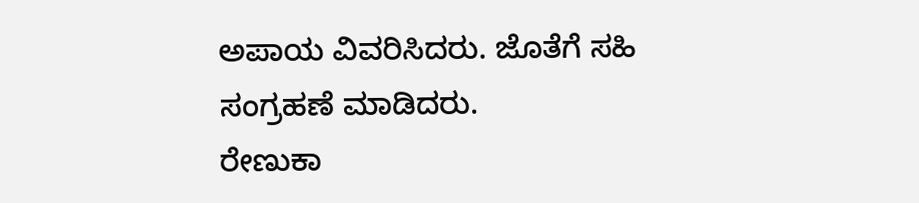ಅಪಾಯ ವಿವರಿಸಿದರು. ಜೊತೆಗೆ ಸಹಿ ಸಂಗ್ರಹಣೆ ಮಾಡಿದರು.
ರೇಣುಕಾ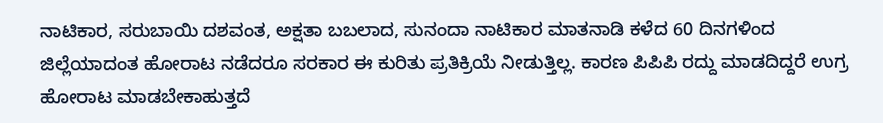ನಾಟಿಕಾರ, ಸರುಬಾಯಿ ದಶವಂತ, ಅಕ್ಷತಾ ಬಬಲಾದ, ಸುನಂದಾ ನಾಟಿಕಾರ ಮಾತನಾಡಿ ಕಳೆದ 60 ದಿನಗಳಿಂದ ಜಿಲ್ಲೆಯಾದಂತ ಹೋರಾಟ ನಡೆದರೂ ಸರಕಾರ ಈ ಕುರಿತು ಪ್ರತಿಕ್ರಿಯೆ ನೀಡುತ್ತಿಲ್ಲ. ಕಾರಣ ಪಿಪಿಪಿ ರದ್ದು ಮಾಡದಿದ್ದರೆ ಉಗ್ರ ಹೋರಾಟ ಮಾಡಬೇಕಾಹುತ್ತದೆ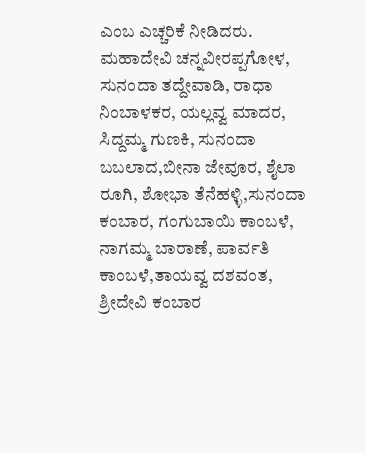ಎಂಬ ಎಚ್ಚರಿಕೆ ನೀಡಿದರು.
ಮಹಾದೇವಿ ಚನ್ನವೀರಪ್ಪಗೋಳ, ಸುನಂದಾ ತದ್ದೇವಾಡಿ, ರಾಧಾ ನಿಂಬಾಳಕರ, ಯಲ್ಲವ್ವ ಮಾದರ, ಸಿದ್ದಮ್ಮ ಗುಣಕಿ, ಸುನಂದಾ ಬಬಲಾದ,ಬೀನಾ ಜೇವೂರ, ಶೈಲಾ ರೂಗಿ, ಶೋಭಾ ತೆನೆಹಳ್ಳಿ,ಸುನಂದಾ ಕಂಬಾರ, ಗಂಗುಬಾಯಿ ಕಾಂಬಳೆ, ನಾಗಮ್ಮ ಬಾರಾಣೆ, ಪಾರ್ವತಿ ಕಾಂಬಳೆ,ತಾಯವ್ವ ದಶವಂತ, ಶ್ರೀದೇವಿ ಕಂಬಾರ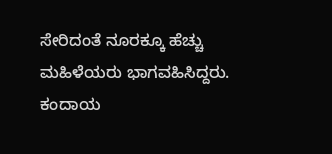ಸೇರಿದಂತೆ ನೂರಕ್ಕೂ ಹೆಚ್ಚು ಮಹಿಳೆಯರು ಭಾಗವಹಿಸಿದ್ದರು.
ಕಂದಾಯ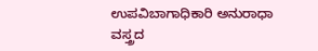ಉಪವಿಬಾಗಾಧಿಕಾರಿ ಅನುರಾಧಾ ವಸ್ತ್ರದ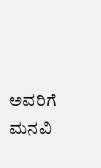ಅವರಿಗೆ ಮನವಿ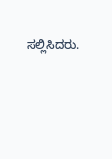ಸಲ್ಲಿಸಿದರು.